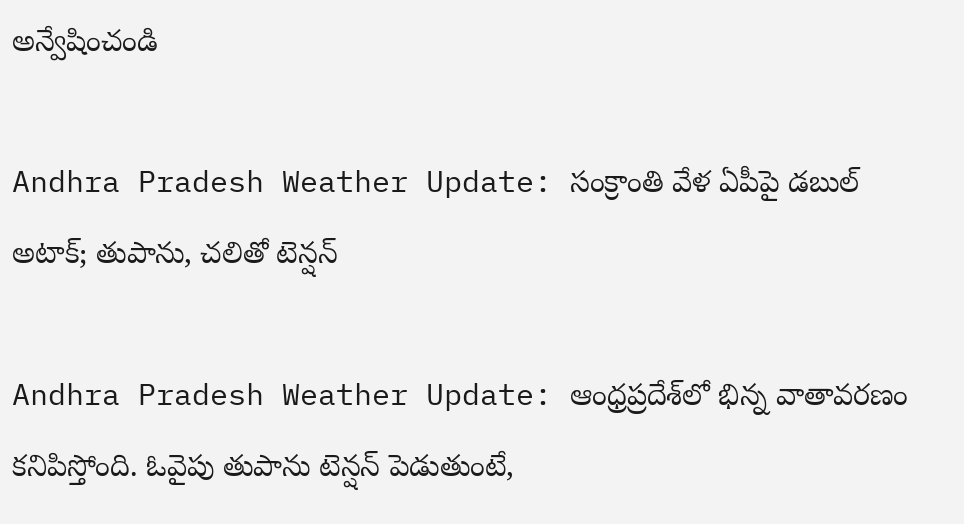అన్వేషించండి

Andhra Pradesh Weather Update: సంక్రాంతి వేళ ఏపీపై డబుల్ అటాక్; తుపాను, చలితో టెన్షన్

Andhra Pradesh Weather Update: ఆంధ్రప్రదేశ్‌లో భిన్న వాతావరణం కనిపిస్తోంది. ఓవైపు తుపాను టెన్షన్ పెడుతుంటే,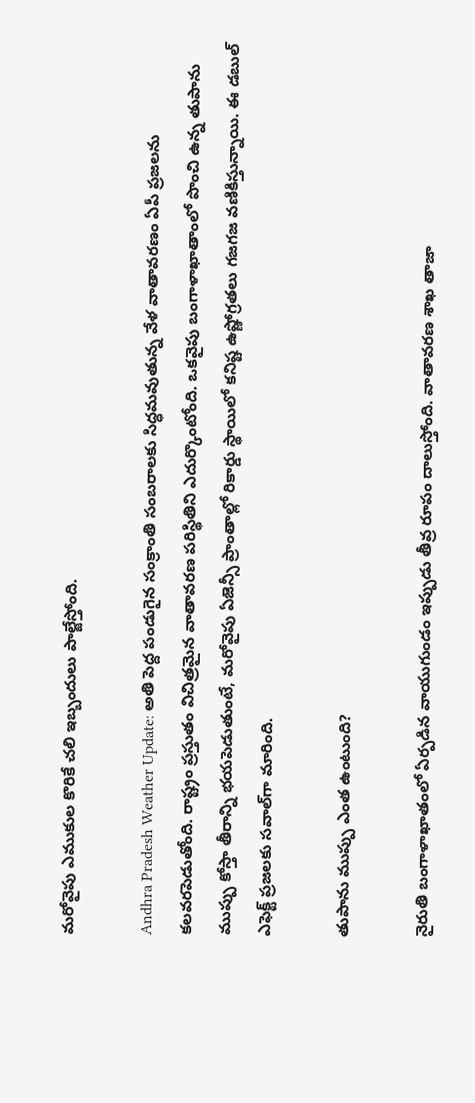మరోవైపు ఎముకుల కొరికే చలి ఇబ్బందులు పాల్జేస్తోంది.

Andhra Pradesh Weather Update: అతి పెద్ద పండుగైన సంక్రాంతి సంబరాలకు సిద్ధమవుతున్న వేళ వాతావరణం ఏపీ ప్రజలను కలవరపెడుతోంది. రాష్ట్రం ప్రస్తుతం విచిత్రమైన వాతావరణ పరిస్థితిని ఎదుర్కొంటోంది. ఒకవైపు బంగాళాఖాతాంలో పొంచి ఉన్న తుపాను ముప్పు కోస్తా తీరాన్ని భయపెడుతుంటే, మరోవైపు ఏజెన్సీ ప్రాంతాల్లో రికార్డు స్థాయిలో కనిష్ట ఉష్ణోగ్రతలు గజగజ వణికిస్తున్నాయి. ఈ డబుల్ ఎఫెక్ట్ ప్రజలకు సవాల్‌గా మారింది.

తుపాను ముప్పు ఎంత ఉంటుంది?

నైరుతి బంగాళాఖాతంలో ఏర్పడిన వాయుగుండం ఇప్పుడు తీవ్ర రూపం దాలుస్తోంది. వాతావరణ శాఖ తాజా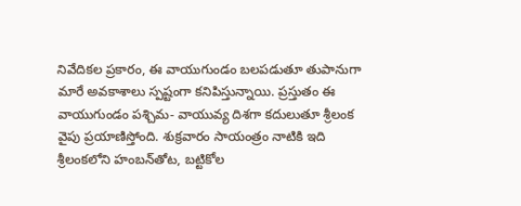నివేదికల ప్రకారం, ఈ వాయుగుండం బలపడుతూ తుపానుగా మారే అవకాశాలు స్పష్టంగా కనిపిస్తున్నాయి. ప్రస్తుతం ఈ వాయుగుండం పశ్చిమ- వాయువ్య దిశగా కదులుతూ శ్రీలంక వైపు ప్రయాణిస్తోంది. శుక్రవారం సాయంత్రం నాటికి ఇది శ్రీలంకలోని హంబన్‌తోట, బట్టికోల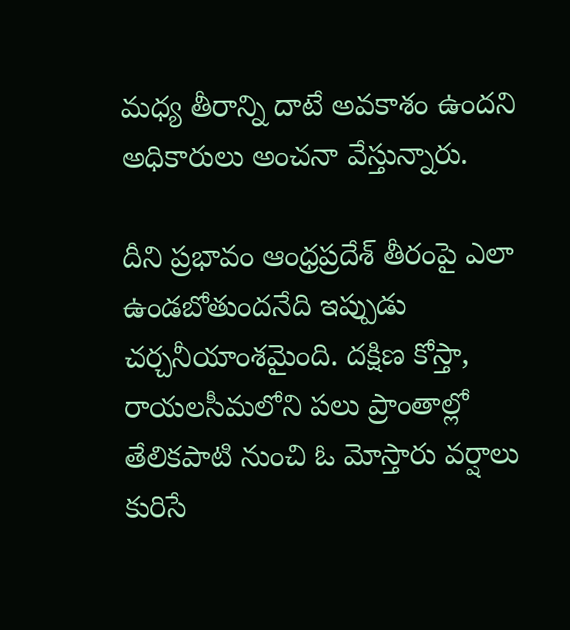మధ్య తీరాన్ని దాటే అవకాశం ఉందని అధికారులు అంచనా వేస్తున్నారు.

దీని ప్రభావం ఆంధ్రప్రదేశ్‌ తీరంపై ఎలా ఉండబోతుందనేది ఇప్పుడు చర్చనీయాంశమైంది. దక్షిణ కోస్తా, రాయలసీమలోని పలు ప్రాంతాల్లో తేలికపాటి నుంచి ఓ మోస్తారు వర్షాలు కురిసే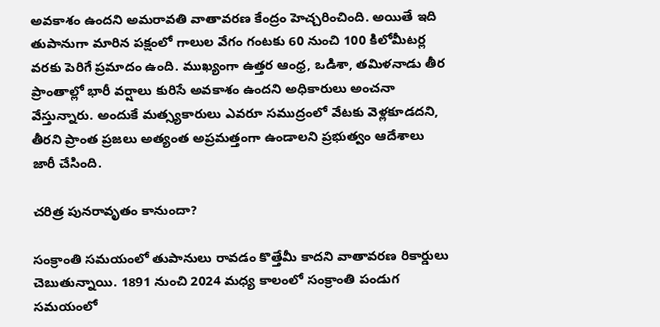అవకాశం ఉందని అమరావతి వాతావరణ కేంద్రం హెచ్చరించింది. అయితే ఇది తుపానుగా మారిన పక్షంలో గాలుల వేగం గంటకు 60 నుంచి 100 కిలోమీటర్ల వరకు పెరిగే ప్రమాదం ఉంది. ముఖ్యంగా ఉత్తర ఆంధ్ర, ఒడిశా, తమిళనాడు తీర ప్రాంతాల్లో భారీ వర్షాలు కురిసే అవకాశం ఉందని అధికారులు అంచనా వేస్తున్నారు. అందుకే మత్స్యకారులు ఎవరూ సముద్రంలో వేటకు వెళ్లకూడదని, తీరని ప్రాంత ప్రజలు అత్యంత అప్రమత్తంగా ఉండాలని ప్రభుత్వం ఆదేశాలు జారీ చేసింది.

చరిత్ర పునరావృతం కానుందా?

సంక్రాంతి సమయంలో తుపానులు రావడం కొత్తేమీ కాదని వాతావరణ రికార్డులు చెబుతున్నాయి. 1891 నుంచి 2024 మధ్య కాలంలో సంక్రాంతి పండుగ సమయంలో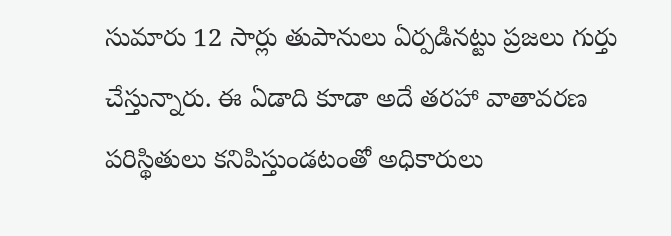సుమారు 12 సార్లు తుపానులు ఏర్పడినట్టు ప్రజలు గుర్తు చేస్తున్నారు. ఈ ఏడాది కూడా అదే తరహా వాతావరణ పరిస్థితులు కనిపిస్తుండటంతో అధికారులు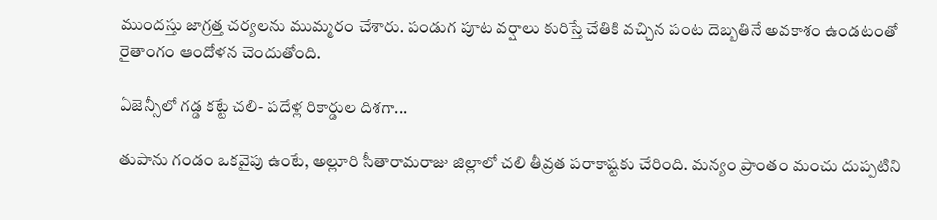ముందస్తు జాగ్రత్త చర్యలను ముమ్మరం చేశారు. పండుగ పూట వర్షాలు కురిస్తే చేతికి వచ్చిన పంట దెబ్బతినే అవకాశం ఉండటంతో రైతాంగం ఆందోళన చెందుతోంది.

ఏజెన్సీలో గడ్డ కట్టే చలి- పదేళ్ల రికార్డుల దిశగా...

తుపాను గండం ఒకవైపు ఉంటే, అల్లూరి సీతారామరాజు జిల్లాలో చలి తీవ్రత పరాకాష్టకు చేరింది. మన్యం ప్రాంతం మంచు దుప్పటిని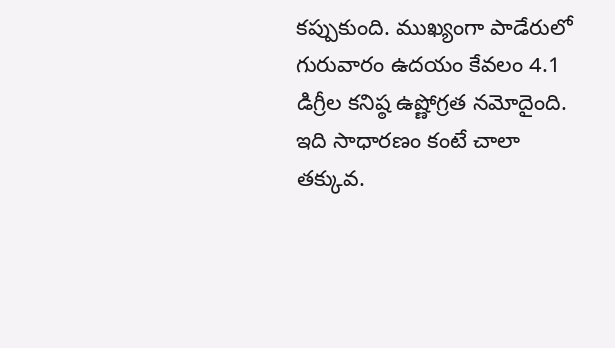కప్పుకుంది. ముఖ్యంగా పాడేరులో గురువారం ఉదయం కేవలం 4.1 డిగ్రీల కనిష్ఠ ఉష్ణోగ్రత నమోదైంది. ఇది సాధారణం కంటే చాలా తక్కువ.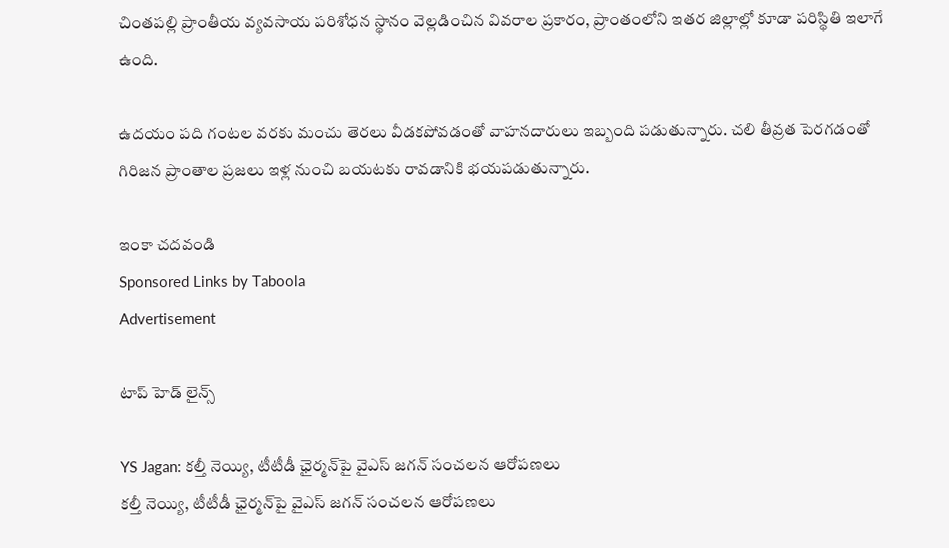చింతపల్లి ప్రాంతీయ వ్యవసాయ పరిశోధన స్థానం వెల్లడించిన వివరాల ప్రకారం, ప్రాంతంలోని ఇతర జిల్లాల్లో కూడా పరిస్థితి ఇలాగే ఉంది.

ఉదయం పది గంటల వరకు మంచు తెరలు వీడకపోవడంతో వాహనదారులు ఇబ్బంది పడుతున్నారు. చలి తీవ్రత పెరగడంతో గిరిజన ప్రాంతాల ప్రజలు ఇళ్ల నుంచి బయటకు రావడానికి భయపడుతున్నారు.

ఇంకా చదవండి
Sponsored Links by Taboola
Advertisement

టాప్ హెడ్ లైన్స్

YS Jagan: కల్తీ నెయ్యి, టీటీడీ ఛైర్మన్‌పై వైఎస్ జగన్ సంచలన ఆరోపణలు
కల్తీ నెయ్యి, టీటీడీ ఛైర్మన్‌పై వైఎస్ జగన్ సంచలన ఆరోపణలు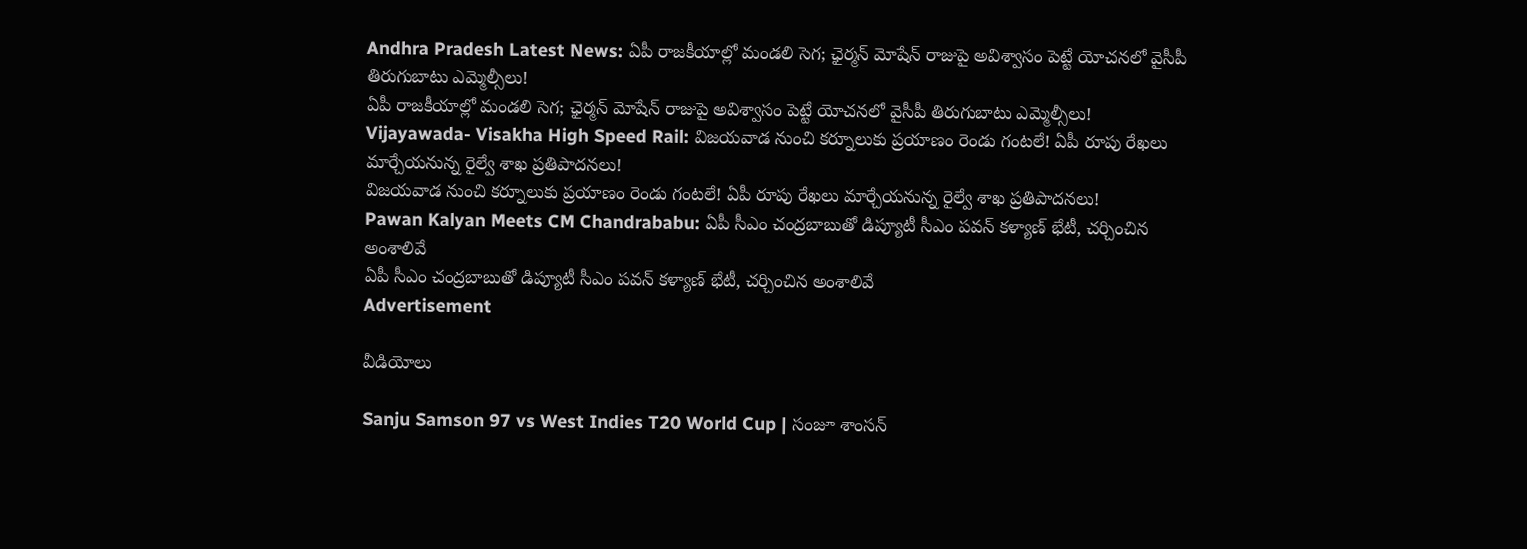Andhra Pradesh Latest News: ఏపీ రాజకీయాల్లో మండలి సెగ; ఛైర్మన్‌ మోషేన్‌ రాజుపై అవిశ్వాసం పెట్టే యోచనలో వైసీపీ తిరుగుబాటు ఎమ్మెల్సీలు!
ఏపీ రాజకీయాల్లో మండలి సెగ; ఛైర్మన్‌ మోషేన్‌ రాజుపై అవిశ్వాసం పెట్టే యోచనలో వైసీపీ తిరుగుబాటు ఎమ్మెల్సీలు!
Vijayawada- Visakha High Speed Rail: విజయవాడ నుంచి కర్నూలుకు ప్రయాణం రెండు గంటలే! ఏపీ రూపు రేఖలు మార్చేయనున్న రైల్వే శాఖ ప్రతిపాదనలు!
విజయవాడ నుంచి కర్నూలుకు ప్రయాణం రెండు గంటలే! ఏపీ రూపు రేఖలు మార్చేయనున్న రైల్వే శాఖ ప్రతిపాదనలు!
Pawan Kalyan Meets CM Chandrababu: ఏపీ సీఎం చంద్రబాబుతో డిప్యూటీ సీఎం పవన్ కళ్యాణ్ భేటీ, చర్చించిన అంశాలివే
ఏపీ సీఎం చంద్రబాబుతో డిప్యూటీ సీఎం పవన్ కళ్యాణ్ భేటీ, చర్చించిన అంశాలివే
Advertisement

వీడియోలు

Sanju Samson 97 vs West Indies T20 World Cup | సంజూ శాంసన్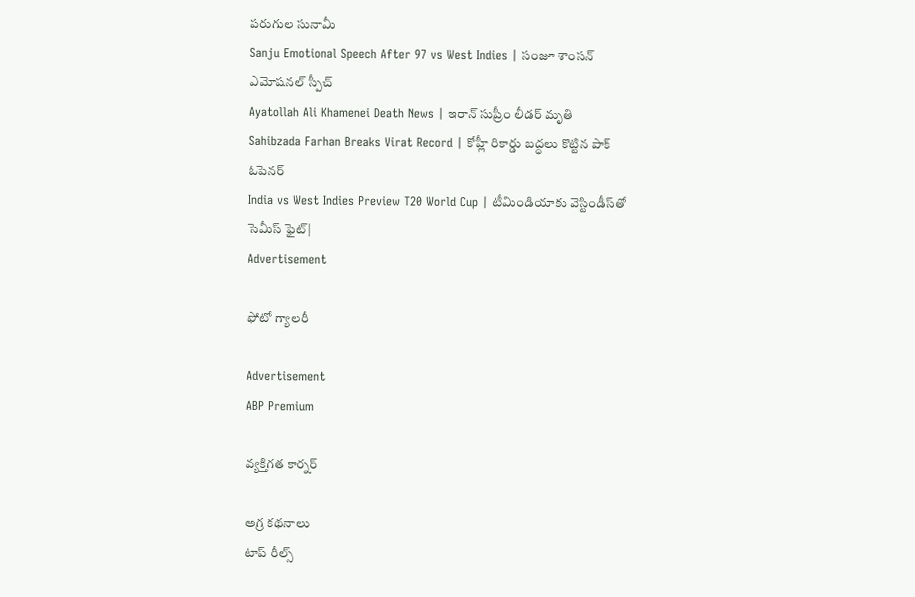పరుగుల సునామీ
Sanju Emotional Speech After 97 vs West Indies | సంజూ శాంసన్ ఎమోషనల్ స్పీచ్
Ayatollah Ali Khamenei Death News | ఇరాన్ సుప్రీం లీడర్ మృతి
Sahibzada Farhan Breaks Virat Record | కోహ్లీ రికార్డు బద్ధలు కొట్టిన పాక్ ఓపెనర్
India vs West Indies Preview T20 World Cup | టీమిండియాకు వెస్టిండీస్‌తో సెమీస్ ఫైట్|
Advertisement

ఫోటో గ్యాలరీ

Advertisement
ABP Premium

వ్యక్తిగత కార్నర్

అగ్ర కథనాలు
టాప్ రీల్స్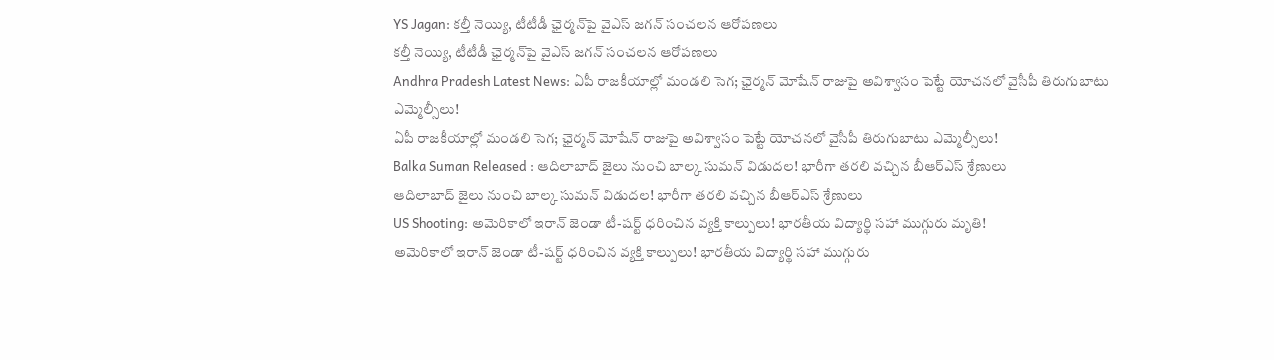YS Jagan: కల్తీ నెయ్యి, టీటీడీ ఛైర్మన్‌పై వైఎస్ జగన్ సంచలన ఆరోపణలు
కల్తీ నెయ్యి, టీటీడీ ఛైర్మన్‌పై వైఎస్ జగన్ సంచలన ఆరోపణలు
Andhra Pradesh Latest News: ఏపీ రాజకీయాల్లో మండలి సెగ; ఛైర్మన్‌ మోషేన్‌ రాజుపై అవిశ్వాసం పెట్టే యోచనలో వైసీపీ తిరుగుబాటు ఎమ్మెల్సీలు!
ఏపీ రాజకీయాల్లో మండలి సెగ; ఛైర్మన్‌ మోషేన్‌ రాజుపై అవిశ్వాసం పెట్టే యోచనలో వైసీపీ తిరుగుబాటు ఎమ్మెల్సీలు!
Balka Suman Released : ఆదిలాబాద్ జైలు నుంచి బాల్క సుమన్ విడుదల! భారీగా తరలి వచ్చిన బీఆర్‌ఎస్‌ శ్రేణులు
ఆదిలాబాద్ జైలు నుంచి బాల్క సుమన్ విడుదల! భారీగా తరలి వచ్చిన బీఆర్‌ఎస్‌ శ్రేణులు
US Shooting: అమెరికాలో ఇరాన్ జెండా టీ-షర్ట్ ధరించిన వ్యక్తి కాల్పులు! భారతీయ విద్యార్థి సహా ముగ్గురు మృతి!
అమెరికాలో ఇరాన్ జెండా టీ-షర్ట్ ధరించిన వ్యక్తి కాల్పులు! భారతీయ విద్యార్థి సహా ముగ్గురు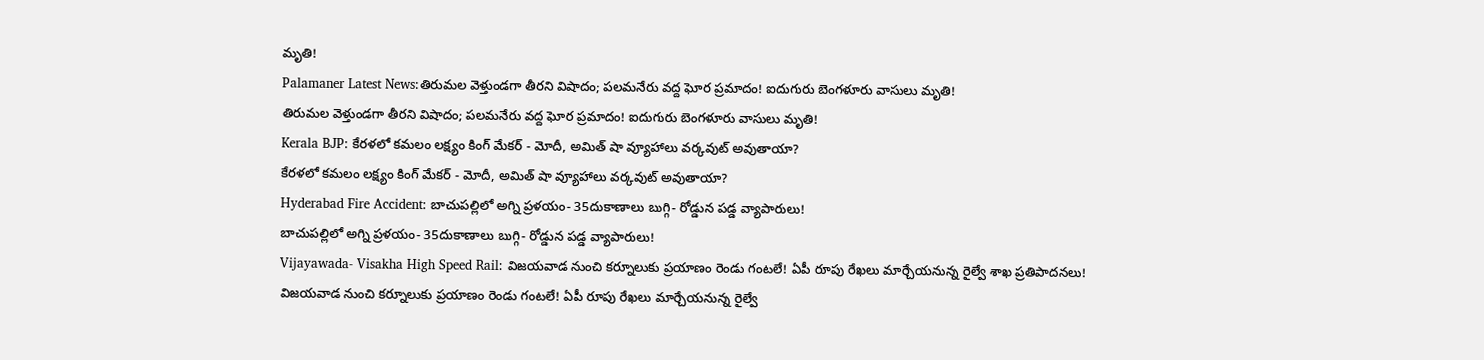మృతి!
Palamaner Latest News:తిరుమల వెళ్తుండగా తీరని విషాదం; పలమనేరు వద్ద ఘోర ప్రమాదం! ఐదుగురు బెంగళూరు వాసులు మృతి!
తిరుమల వెళ్తుండగా తీరని విషాదం; పలమనేరు వద్ద ఘోర ప్రమాదం! ఐదుగురు బెంగళూరు వాసులు మృతి!
Kerala BJP: కేరళలో కమలం లక్ష్యం కింగ్ మేకర్ - మోదీ, అమిత్ షా వ్యూహాలు వర్కవుట్ అవుతాయా?
కేరళలో కమలం లక్ష్యం కింగ్ మేకర్ - మోదీ, అమిత్ షా వ్యూహాలు వర్కవుట్ అవుతాయా?
Hyderabad Fire Accident: బాచుపల్లిలో అగ్ని ప్రళయం- 35దుకాణాలు బుగ్గి- రోడ్డున పడ్డ వ్యాపారులు!
బాచుపల్లిలో అగ్ని ప్రళయం- 35దుకాణాలు బుగ్గి- రోడ్డున పడ్డ వ్యాపారులు!
Vijayawada- Visakha High Speed Rail: విజయవాడ నుంచి కర్నూలుకు ప్రయాణం రెండు గంటలే! ఏపీ రూపు రేఖలు మార్చేయనున్న రైల్వే శాఖ ప్రతిపాదనలు!
విజయవాడ నుంచి కర్నూలుకు ప్రయాణం రెండు గంటలే! ఏపీ రూపు రేఖలు మార్చేయనున్న రైల్వే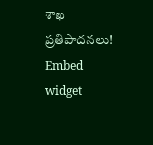శాఖ ప్రతిపాదనలు!
Embed widget